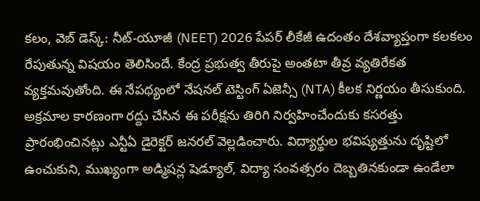కలం, వెబ్ డెస్క్: నీట్-యూజీ (NEET) 2026 పేపర్ లీకేజీ ఉదంతం దేశవ్యాప్తంగా కలకలం రేపుతున్న విషయం తెలిసిందే. కేంద్ర ప్రభుత్వ తీరుపై అంతటా తీవ్ర వ్యతిరేకత వ్యక్తమవుతోంది. ఈ నేపథ్యంలో నేషనల్ టెస్టింగ్ ఏజెన్సీ (NTA) కీలక నిర్ణయం తీసుకుంది. అక్రమాల కారణంగా రద్దు చేసిన ఈ పరీక్షను తిరిగి నిర్వహించేందుకు కసరత్తు ప్రారంభించినట్లు ఎన్టీఏ డైరెక్టర్ జనరల్ వెల్లడించారు. విద్యార్థుల భవిష్యత్తును దృష్టిలో ఉంచుకుని, ముఖ్యంగా అడ్మిషన్ల షెడ్యూల్, విద్యా సంవత్సరం దెబ్బతినకుండా ఉండేలా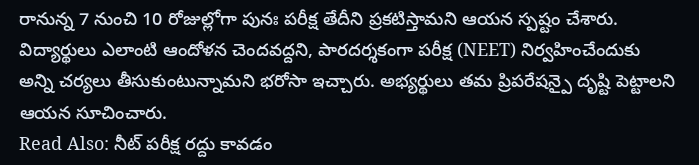రానున్న 7 నుంచి 10 రోజుల్లోగా పునః పరీక్ష తేదీని ప్రకటిస్తామని ఆయన స్పష్టం చేశారు.
విద్యార్థులు ఎలాంటి ఆందోళన చెందవద్దని, పారదర్శకంగా పరీక్ష (NEET) నిర్వహించేందుకు అన్ని చర్యలు తీసుకుంటున్నామని భరోసా ఇచ్చారు. అభ్యర్థులు తమ ప్రిపరేషన్పై దృష్టి పెట్టాలని ఆయన సూచించారు.
Read Also: నీట్ పరీక్ష రద్దు కావడం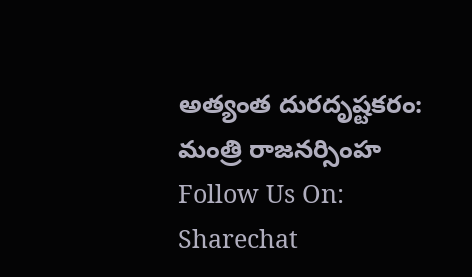అత్యంత దురదృష్టకరం: మంత్రి రాజనర్సింహ
Follow Us On: Sharechat